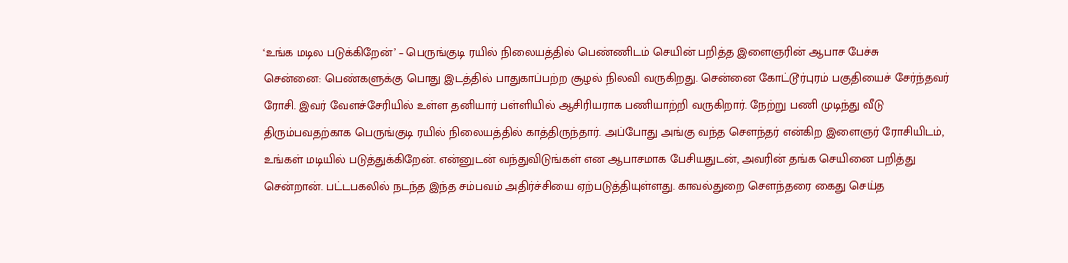‘உங்க மடில படுக்கிறேன்’ – பெருங்குடி ரயில் நிலையத்தில் பெண்ணிடம் செயின் பறித்த இளைஞரின் ஆபாச பேச்சு
சென்னை: பெண்களுக்கு பொது இடத்தில் பாதுகாப்பற்ற சூழல் நிலவி வருகிறது. சென்னை கோட்டூர்புரம் பகுதியைச் சேர்ந்தவர் ரோசி. இவர் வேளச்சேரியில் உள்ள தனியார் பள்ளியில் ஆசிரியராக பணியாற்றி வருகிறார். நேற்று பணி முடிந்து வீடு திரும்பவதற்காக பெருங்குடி ரயில் நிலையத்தில் காத்திருந்தார். அப்போது அங்கு வந்த சௌந்தர் என்கிற இளைஞர் ரோசியிடம், உங்கள் மடியில் படுத்துக்கிறேன். என்னுடன் வந்துவிடுங்கள் என ஆபாசமாக பேசியதுடன், அவரின் தங்க செயினை பறித்து சென்றான். பட்டபகலில் நடந்த இந்த சம்பவம் அதிர்ச்சியை ஏற்படுத்தியுள்ளது. காவல்துறை சௌந்தரை கைது செய்த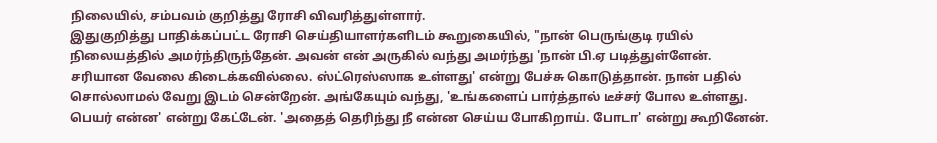நிலையில், சம்பவம் குறித்து ரோசி விவரித்துள்ளார்.
இதுகுறித்து பாதிக்கப்பட்ட ரோசி செய்தியாளர்களிடம் கூறுகையில், "நான் பெருங்குடி ரயில் நிலையத்தில் அமர்ந்திருந்தேன். அவன் என் அருகில் வந்து அமர்ந்து 'நான் பி.ஏ படித்துள்ளேன். சரியான வேலை கிடைக்கவில்லை. ஸ்ட்ரெஸ்ஸாக உள்ளது' என்று பேச்சு கொடுத்தான். நான் பதில் சொல்லாமல் வேறு இடம் சென்றேன். அங்கேயும் வந்து, 'உங்களைப் பார்த்தால் டீச்சர் போல உள்ளது. பெயர் என்ன' என்று கேட்டேன். 'அதைத் தெரிந்து நீ என்ன செய்ய போகிறாய். போடா' என்று கூறினேன்.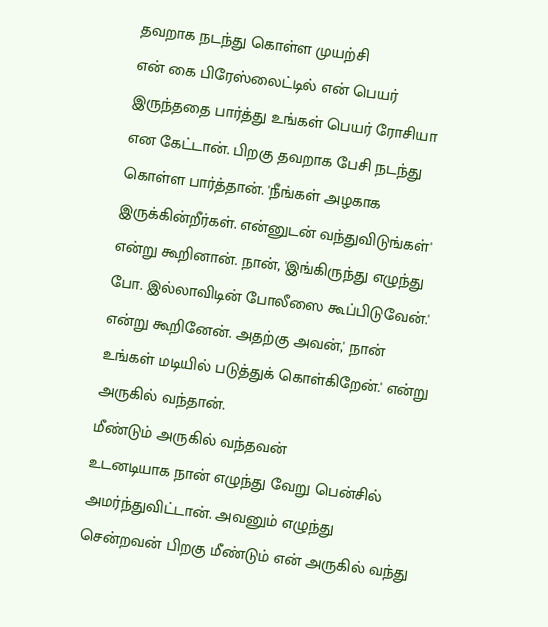தவறாக நடந்து கொள்ள முயற்சி
என் கை பிரேஸ்லைட்டில் என் பெயர் இருந்ததை பார்த்து உங்கள் பெயர் ரோசியா என கேட்டான். பிறகு தவறாக பேசி நடந்து கொள்ள பார்த்தான். 'நீங்கள் அழகாக இருக்கின்றீர்கள். என்னுடன் வந்துவிடுங்கள்' என்று கூறினான். நான், 'இங்கிருந்து எழுந்து போ. இல்லாவிடின் போலீஸை கூப்பிடுவேன்.' என்று கூறினேன். அதற்கு அவன்,' நான் உங்கள் மடியில் படுத்துக் கொள்கிறேன்.' என்று அருகில் வந்தான்.
மீண்டும் அருகில் வந்தவன்
உடனடியாக நான் எழுந்து வேறு பென்சில் அமர்ந்துவிட்டான். அவனும் எழுந்து சென்றவன் பிறகு மீண்டும் என் அருகில் வந்து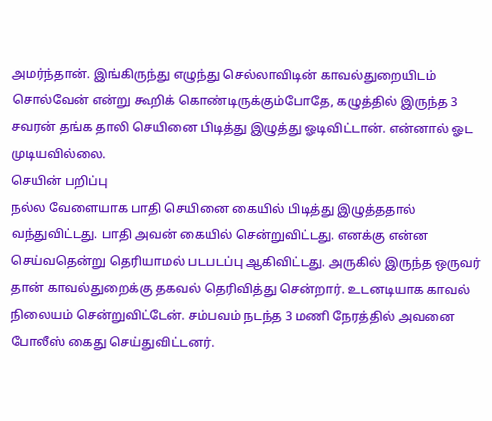அமர்ந்தான். இங்கிருந்து எழுந்து செல்லாவிடின் காவல்துறையிடம் சொல்வேன் என்று கூறிக் கொண்டிருக்கும்போதே, கழுத்தில் இருந்த 3 சவரன் தங்க தாலி செயினை பிடித்து இழுத்து ஓடிவிட்டான். என்னால் ஓட முடியவில்லை.
செயின் பறிப்பு
நல்ல வேளையாக பாதி செயினை கையில் பிடித்து இழுத்ததால் வந்துவிட்டது. பாதி அவன் கையில் சென்றுவிட்டது. எனக்கு என்ன செய்வதென்று தெரியாமல் படபடப்பு ஆகிவிட்டது. அருகில் இருந்த ஒருவர் தான் காவல்துறைக்கு தகவல் தெரிவித்து சென்றார். உடனடியாக காவல் நிலையம் சென்றுவிட்டேன். சம்பவம் நடந்த 3 மணி நேரத்தில் அவனை போலீஸ் கைது செய்துவிட்டனர்.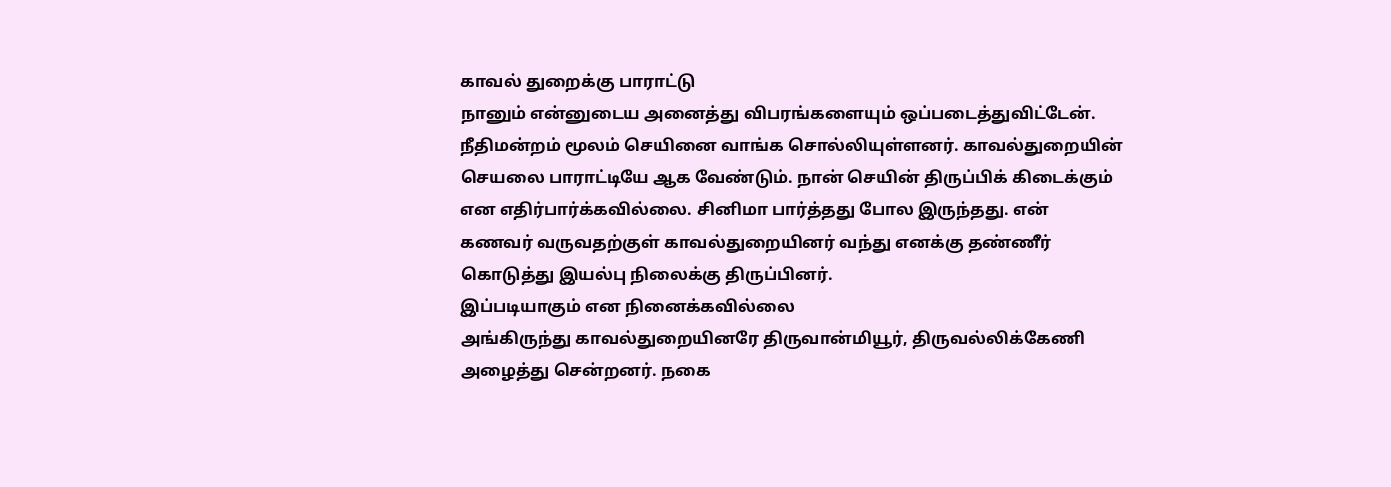காவல் துறைக்கு பாராட்டு
நானும் என்னுடைய அனைத்து விபரங்களையும் ஒப்படைத்துவிட்டேன். நீதிமன்றம் மூலம் செயினை வாங்க சொல்லியுள்ளனர். காவல்துறையின் செயலை பாராட்டியே ஆக வேண்டும். நான் செயின் திருப்பிக் கிடைக்கும் என எதிர்பார்க்கவில்லை. சினிமா பார்த்தது போல இருந்தது. என் கணவர் வருவதற்குள் காவல்துறையினர் வந்து எனக்கு தண்ணீர் கொடுத்து இயல்பு நிலைக்கு திருப்பினர்.
இப்படியாகும் என நினைக்கவில்லை
அங்கிருந்து காவல்துறையினரே திருவான்மியூர், திருவல்லிக்கேணி அழைத்து சென்றனர். நகை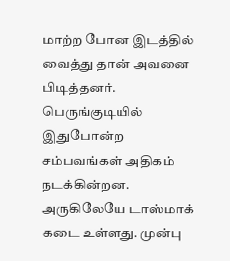மாற்ற போன இடத்தில் வைத்து தான் அவனை பிடித்தனர். பெருங்குடியில் இதுபோன்ற சம்பவங்கள் அதிகம் நடக்கின்றன. அருகிலேயே டாஸ்மாக் கடை உள்ளது. முன்பு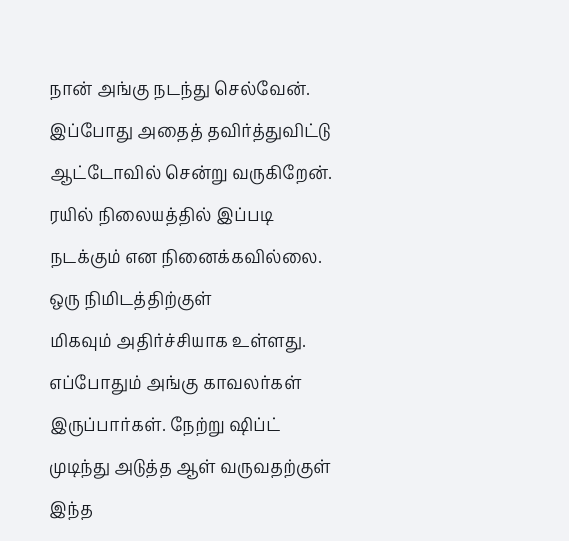நான் அங்கு நடந்து செல்வேன். இப்போது அதைத் தவிர்த்துவிட்டு ஆட்டோவில் சென்று வருகிறேன். ரயில் நிலையத்தில் இப்படி நடக்கும் என நினைக்கவில்லை.
ஒரு நிமிடத்திற்குள்
மிகவும் அதிர்ச்சியாக உள்ளது. எப்போதும் அங்கு காவலர்கள் இருப்பார்கள். நேற்று ஷிப்ட் முடிந்து அடுத்த ஆள் வருவதற்குள் இந்த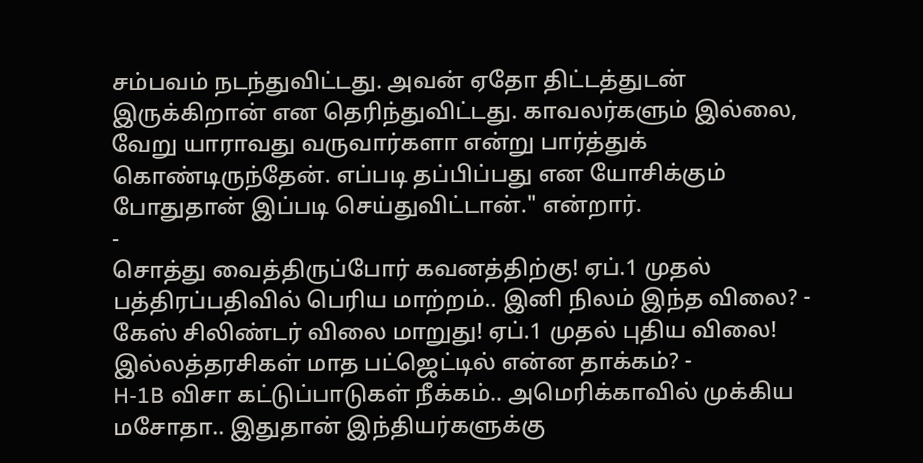சம்பவம் நடந்துவிட்டது. அவன் ஏதோ திட்டத்துடன் இருக்கிறான் என தெரிந்துவிட்டது. காவலர்களும் இல்லை, வேறு யாராவது வருவார்களா என்று பார்த்துக் கொண்டிருந்தேன். எப்படி தப்பிப்பது என யோசிக்கும் போதுதான் இப்படி செய்துவிட்டான்." என்றார்.
-
சொத்து வைத்திருப்போர் கவனத்திற்கு! ஏப்.1 முதல் பத்திரப்பதிவில் பெரிய மாற்றம்.. இனி நிலம் இந்த விலை? -
கேஸ் சிலிண்டர் விலை மாறுது! ஏப்.1 முதல் புதிய விலை! இல்லத்தரசிகள் மாத பட்ஜெட்டில் என்ன தாக்கம்? -
H-1B விசா கட்டுப்பாடுகள் நீக்கம்.. அமெரிக்காவில் முக்கிய மசோதா.. இதுதான் இந்தியர்களுக்கு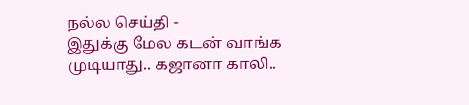நல்ல செய்தி -
இதுக்கு மேல கடன் வாங்க முடியாது.. கஜானா காலி..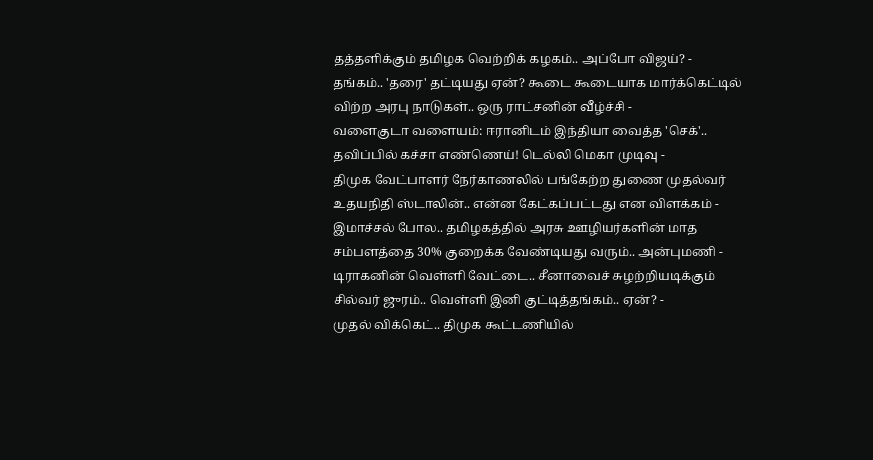தத்தளிக்கும் தமிழக வெற்றிக் கழகம்.. அப்போ விஜய்? -
தங்கம்.. 'தரை' தட்டியது ஏன்? கூடை கூடையாக மார்க்கெட்டில் விற்ற அரபு நாடுகள்.. ஒரு ராட்சனின் வீழ்ச்சி -
வளைகுடா வளையம்: ஈரானிடம் இந்தியா வைத்த 'செக்'.. தவிப்பில் கச்சா எண்ணெய்! டெல்லி மெகா முடிவு -
திமுக வேட்பாளர் நேர்காணலில் பங்கேற்ற துணை முதல்வர் உதயநிதி ஸ்டாலின்.. என்ன கேட்கப்பட்டது என விளக்கம் -
இமாச்சல் போல.. தமிழகத்தில் அரசு ஊழியர்களின் மாத சம்பளத்தை 30% குறைக்க வேண்டியது வரும்.. அன்புமணி -
டிராகனின் வெள்ளி வேட்டை.. சீனாவைச் சுழற்றியடிக்கும் சில்வர் ஜுரம்.. வெள்ளி இனி குட்டித்தங்கம்.. ஏன்? -
முதல் விக்கெட்.. திமுக கூட்டணியில்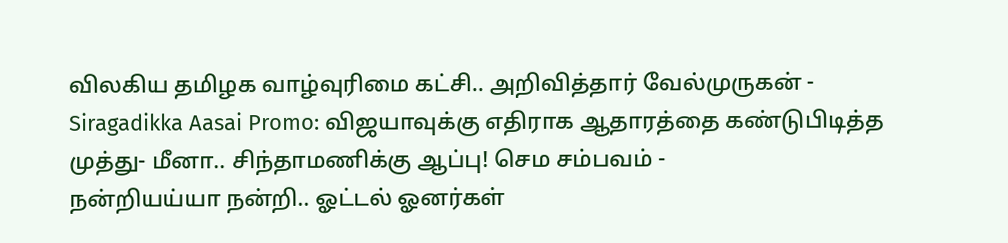விலகிய தமிழக வாழ்வுரிமை கட்சி.. அறிவித்தார் வேல்முருகன் -
Siragadikka Aasai Promo: விஜயாவுக்கு எதிராக ஆதாரத்தை கண்டுபிடித்த முத்து- மீனா.. சிந்தாமணிக்கு ஆப்பு! செம சம்பவம் -
நன்றியய்யா நன்றி.. ஓட்டல் ஓனர்கள்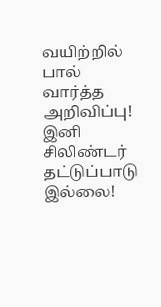வயிற்றில் பால் வார்த்த அறிவிப்பு! இனி சிலிண்டர் தட்டுப்பாடு இல்லை!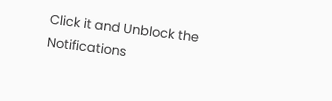Click it and Unblock the Notifications